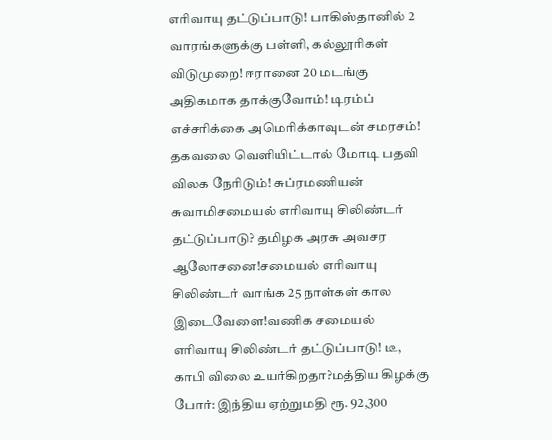எரிவாயு தட்டுப்பாடு! பாகிஸ்தானில் 2 வாரங்களுக்கு பள்ளி, கல்லூரிகள் விடுமுறை! ஈரானை 20 மடங்கு அதிகமாக தாக்குவோம்! டிரம்ப் எச்சரிக்கை அமெரிக்காவுடன் சமரசம்! தகவலை வெளியிட்டால் மோடி பதவி விலக நேரிடும்! சுப்ரமணியன் சுவாமிசமையல் எரிவாயு சிலிண்டர் தட்டுப்பாடு? தமிழக அரசு அவசர ஆலோசனை!சமையல் எரிவாயு சிலிண்டர் வாங்க 25 நாள்கள் கால இடைவேளை!வணிக சமையல் எரிவாயு சிலிண்டர் தட்டுப்பாடு! டீ, காபி விலை உயர்கிறதா?மத்திய கிழக்கு போர்: இந்திய ஏற்றுமதி ரூ. 92,300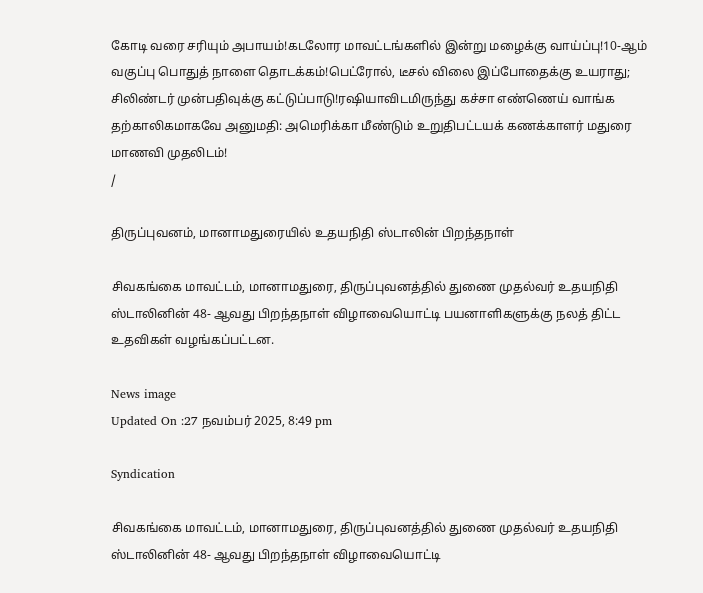கோடி வரை சரியும் அபாயம்!கடலோர மாவட்டங்களில் இன்று மழைக்கு வாய்ப்பு!10-ஆம் வகுப்பு பொதுத் நாளை தொடக்கம்!பெட்ரோல், டீசல் விலை இப்போதைக்கு உயராது; சிலிண்டர் முன்பதிவுக்கு கட்டுப்பாடு!ரஷியாவிடமிருந்து கச்சா எண்ணெய் வாங்க தற்காலிகமாகவே அனுமதி: அமெரிக்கா மீண்டும் உறுதிபட்டயக் கணக்காளர் மதுரை மாணவி முதலிடம்!
/

திருப்புவனம், மானாமதுரையில் உதயநிதி ஸ்டாலின் பிறந்தநாள்

சிவகங்கை மாவட்டம், மானாமதுரை, திருப்புவனத்தில் துணை முதல்வர் உதயநிதி ஸ்டாலினின் 48- ஆவது பிறந்தநாள் விழாவையொட்டி பயனாளிகளுக்கு நலத் திட்ட உதவிகள் வழங்கப்பட்டன.

News image
Updated On :27 நவம்பர் 2025, 8:49 pm

Syndication

சிவகங்கை மாவட்டம், மானாமதுரை, திருப்புவனத்தில் துணை முதல்வர் உதயநிதி ஸ்டாலினின் 48- ஆவது பிறந்தநாள் விழாவையொட்டி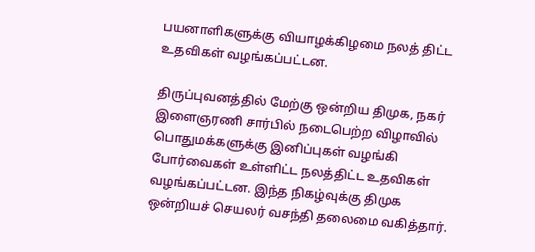பயனாளிகளுக்கு வியாழக்கிழமை நலத் திட்ட உதவிகள் வழங்கப்பட்டன.

திருப்புவனத்தில் மேற்கு ஒன்றிய திமுக, நகர் இளைஞரணி சார்பில் நடைபெற்ற விழாவில் பொதுமக்களுக்கு இனிப்புகள் வழங்கி போர்வைகள் உள்ளிட்ட நலத்திட்ட உதவிகள் வழங்கப்பட்டன. இந்த நிகழ்வுக்கு திமுக ஒன்றியச் செயலர் வசந்தி தலைமை வகித்தார்.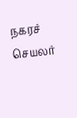நகரச் செயலர்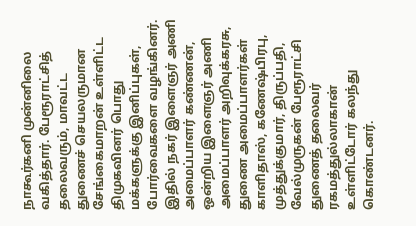நாகூர்கனி முன்னிலை வகித்தார். பேரூராட்சித் தலைவரும், மாவட்ட துணைச் செயலருமான சேங்கைமாறன் உள்ளிட்ட திமுகவினர் பொது மக்களுக்கு இனிப்புகள், போர்வைகளை வழங்கினர். இதில் நகர் இளைஞர் அணி அமைப்பாளர் கண்ணன், ஒன்றிய இளைஞர் அணி அமைப்பாளர் அறிவுக்கரசு, துணை அமைப்பாளர்கள் காளிதாஸ், கணேஷ்பிரபு, முத்துக்குமார், திருப்பதி, வேல்முருகன் பேரூராட்சி துணைத் தலைவர் ரகமத்துல்லாகான் உள்ளிட்டோர் கலந்து கொண்டனர்.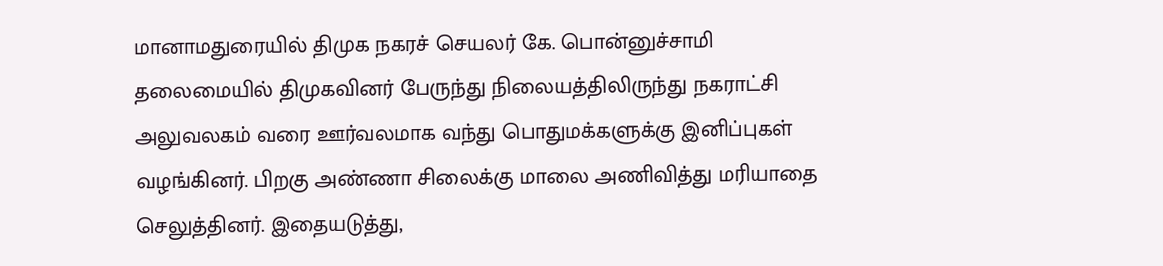மானாமதுரையில் திமுக நகரச் செயலர் கே. பொன்னுச்சாமி தலைமையில் திமுகவினர் பேருந்து நிலையத்திலிருந்து நகராட்சி அலுவலகம் வரை ஊர்வலமாக வந்து பொதுமக்களுக்கு இனிப்புகள் வழங்கினர். பிறகு அண்ணா சிலைக்கு மாலை அணிவித்து மரியாதை செலுத்தினர். இதையடுத்து,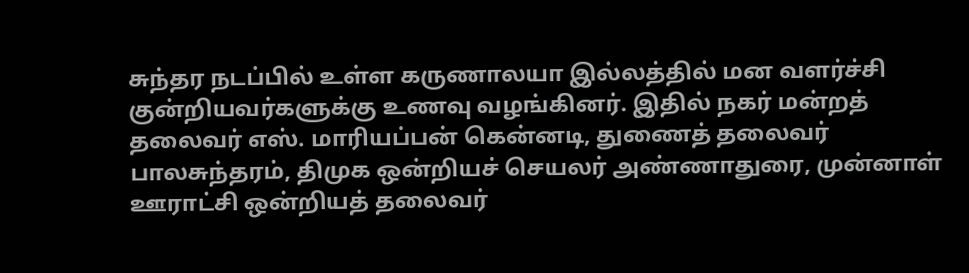சுந்தர நடப்பில் உள்ள கருணாலயா இல்லத்தில் மன வளர்ச்சி குன்றியவர்களுக்கு உணவு வழங்கினர். இதில் நகர் மன்றத் தலைவர் எஸ். மாரியப்பன் கென்னடி, துணைத் தலைவர் பாலசுந்தரம், திமுக ஒன்றியச் செயலர் அண்ணாதுரை, முன்னாள் ஊராட்சி ஒன்றியத் தலைவர்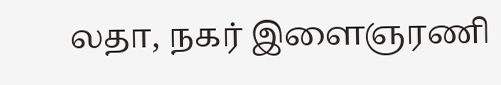லதா, நகர் இளைஞரணி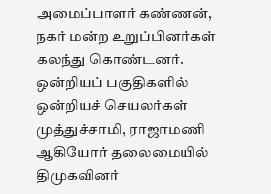அமைப்பாளர் கண்ணன், நகர் மன்ற உறுப்பினர்கள் கலந்து கொண்டனர். ஒன்றியப் பகுதிகளில் ஒன்றியச் செயலர்கள் முத்துச்சாமி, ராஜாமணி ஆகியோர் தலைமையில் திமுகவினர்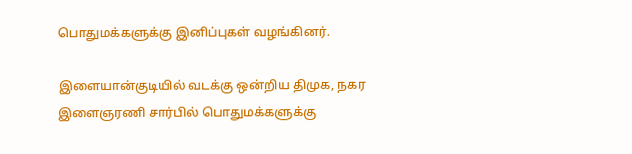பொதுமக்களுக்கு இனிப்புகள் வழங்கினர்.

இளையான்குடியில் வடக்கு ஒன்றிய திமுக, நகர இளைஞரணி சார்பில் பொதுமக்களுக்கு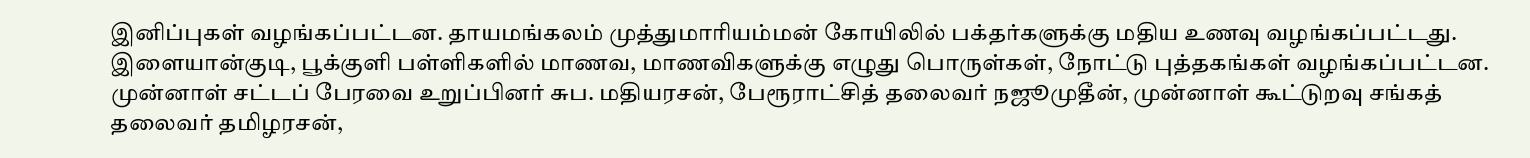இனிப்புகள் வழங்கப்பட்டன. தாயமங்கலம் முத்துமாரியம்மன் கோயிலில் பக்தர்களுக்கு மதிய உணவு வழங்கப்பட்டது. இளையான்குடி, பூக்குளி பள்ளிகளில் மாணவ, மாணவிகளுக்கு எழுது பொருள்கள், நோட்டு புத்தகங்கள் வழங்கப்பட்டன. முன்னாள் சட்டப் பேரவை உறுப்பினர் சுப. மதியரசன், பேரூராட்சித் தலைவர் நஜூமுதீன், முன்னாள் கூட்டுறவு சங்கத் தலைவர் தமிழரசன்,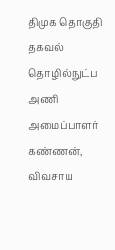திமுக தொகுதி தகவல் தொழில்நுட்ப அணி அமைப்பாளர் கண்ணன், விவசாய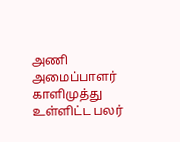அணி அமைப்பாளர் காளிமுத்து உள்ளிட்ட பலர்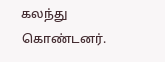கலந்து கொண்டனர்.